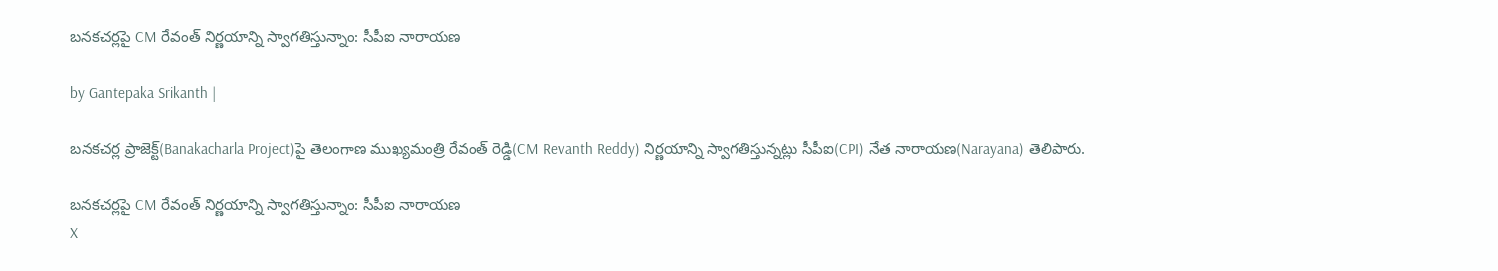బనకచర్లపై CM రేవంత్ నిర్ణయాన్ని స్వాగతిస్తున్నాం: సీపీఐ నారాయణ

by Gantepaka Srikanth |

బనకచర్ల ప్రాజెక్ట్‌(Banakacharla Project)పై తెలంగాణ ముఖ్యమంత్రి రేవంత్ రెడ్డి(CM Revanth Reddy) నిర్ణయాన్ని స్వాగతిస్తున్నట్లు సీపీఐ(CPI) నేత నారాయణ(Narayana) తెలిపారు.

బనకచర్లపై CM రేవంత్ నిర్ణయాన్ని స్వాగతిస్తున్నాం: సీపీఐ నారాయణ
X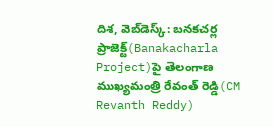దిశ, వెబ్‌డెస్క్: బనకచర్ల ప్రాజెక్ట్‌(Banakacharla Project)పై తెలంగాణ ముఖ్యమంత్రి రేవంత్ రెడ్డి(CM Revanth Reddy)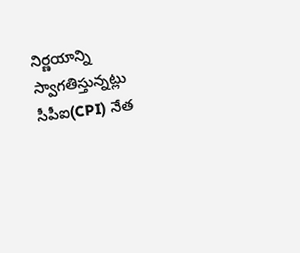నిర్ణయాన్ని స్వాగతిస్తున్నట్లు సీపీఐ(CPI) నేత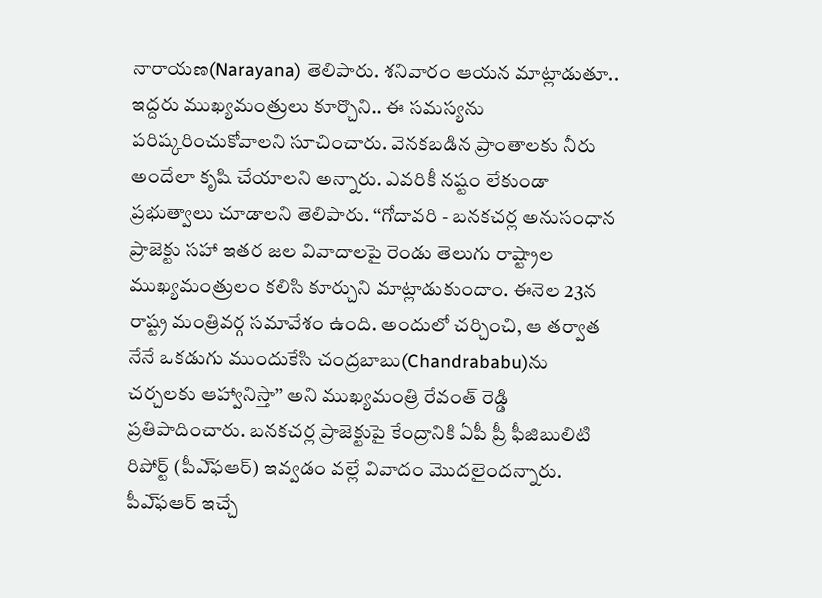నారాయణ(Narayana) తెలిపారు. శనివారం ఆయన మాట్లాడుతూ.. ఇద్దరు ముఖ్యమంత్రులు కూర్చొని.. ఈ సమస్యను పరిష్కరించుకోవాలని సూచించారు. వెనకబడిన ప్రాంతాలకు నీరు అందేలా కృషి చేయాలని అన్నారు. ఎవరికీ నష్టం లేకుండా ప్రభుత్వాలు చూడాలని తెలిపారు. ‘‘గోదావరి - బనకచర్ల అనుసంధాన ప్రాజెక్టు సహా ఇతర జల వివాదాలపై రెండు తెలుగు రాష్ట్రాల ముఖ్యమంత్రులం కలిసి కూర్చుని మాట్లాడుకుందాం. ఈనెల 23న రాష్ట్ర మంత్రివర్గ సమావేశం ఉంది. అందులో చర్చించి, ఆ తర్వాత నేనే ఒకడుగు ముందుకేసి చంద్రబాబు(Chandrababu)ను చర్చలకు ఆహ్వానిస్తా’’ అని ముఖ్యమంత్రి రేవంత్‌ రెడ్డి ప్రతిపాదించారు. బనకచర్ల ప్రాజెక్టుపై కేంద్రానికి ఏపీ ప్రీ ఫీజిబులిటి రిపోర్ట్‌ (పీఎ్‌ఫఆర్‌) ఇవ్వడం వల్లే వివాదం మొదలైందన్నారు. పీఎ్‌ఫఆర్‌ ఇచ్చే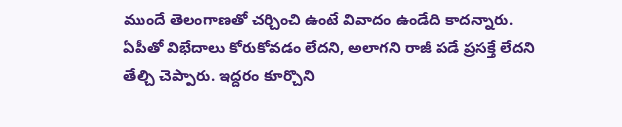ముందే తెలంగాణతో చర్చించి ఉంటే వివాదం ఉండేది కాదన్నారు. ఏపీతో విభేదాలు కోరుకోవడం లేదని, అలాగని రాజీ పడే ప్రసక్తే లేదని తేల్చి చెప్పారు. ఇద్దరం కూర్చొని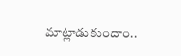మాట్లాడుకుందాం..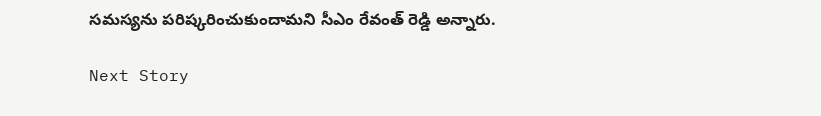సమస్యను పరిష్కరించుకుందామని సీఎం రేవంత్ రెడ్డి అన్నారు.

Next Story